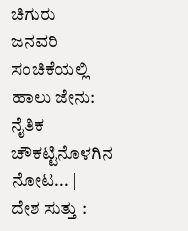ಚಿಗುರು
ಜನವರಿ ಸಂಚಿಕೆಯಲ್ಲಿ
ಹಾಲು ಜೇನು: ನೈತಿಕ ಚೌಕಟ್ಟಿನೊಳಗಿನ ನೋಟ... |
ದೇಶ ಸುತ್ತು :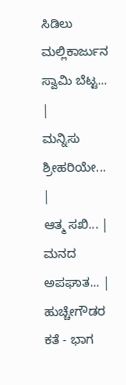ಸಿಡಿಲು ಮಲ್ಲಿಕಾರ್ಜುನ ಸ್ವಾಮಿ ಬೆಟ್ಟ... |
ಮನ್ನಿಸು ಶ್ರೀಹರಿಯೇ... |
ಆತ್ಮ ಸಖಿ... |
ಮನದ ಅಪಘಾತ... |
ಹುಚ್ಚೇಗೌಡರ ಕತೆ - ಭಾಗ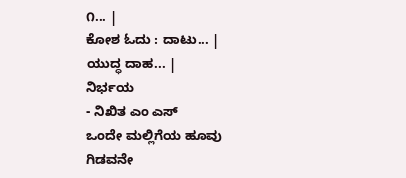೧... |
ಕೋಶ ಓದು : ದಾಟು... |
ಯುದ್ಧ ದಾಹ... |
ನಿರ್ಭಯ
- ನಿಖಿತ ಎಂ ಎಸ್
ಒಂದೇ ಮಲ್ಲಿಗೆಯ ಹೂವು
ಗಿಡವನೇ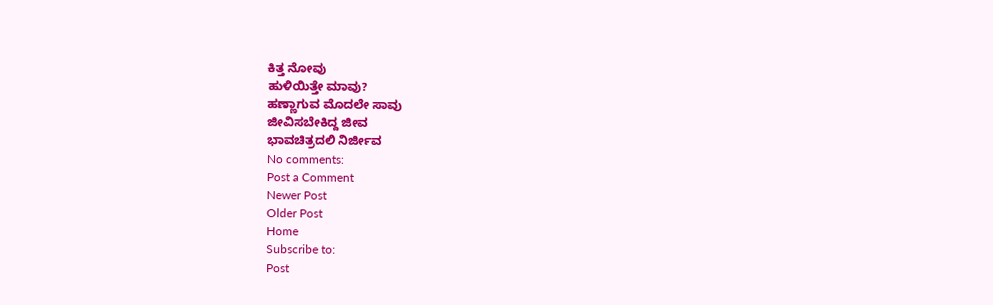ಕಿತ್ತ ನೋವು
ಹುಳಿಯಿತ್ತೇ ಮಾವು?
ಹಣ್ಣಾಗುವ ಮೊದಲೇ ಸಾವು
ಜೀವಿಸಬೇಕಿದ್ದ ಜೀವ
ಭಾವಚಿತ್ರದಲಿ ನಿರ್ಜೀವ
No comments:
Post a Comment
Newer Post
Older Post
Home
Subscribe to:
Post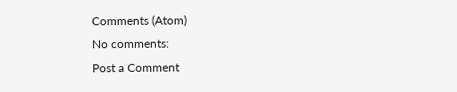Comments (Atom)
No comments:
Post a Comment